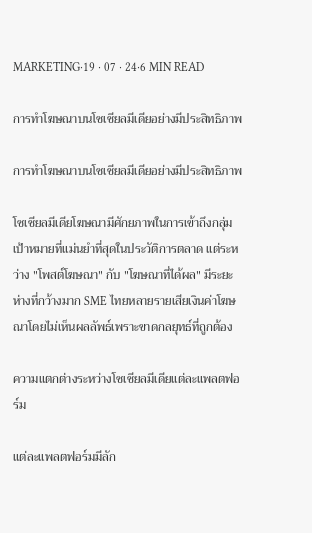MARKETING·19 · 07 · 24·6 MIN READ

การทำโฆษณาบนโซเชียลมีเดียอย่างมีประสิทธิภาพ

การทำโฆษณาบนโซเชียลมีเดียอย่างมีประสิทธิภาพ

โซเชียลมีเดียโฆษณามีศักยภาพในการเข้าถึงกลุ่มเป้าหมายที่แม่นยำที่สุดในประวัติการตลาด แต่ระหว่าง "โพสต์โฆษณา" กับ "โฆษณาที่ได้ผล" มีระยะห่างที่กว้างมาก SME ไทยหลายรายเสียเงินค่าโฆษณาโดยไม่เห็นผลลัพธ์เพราะขาดกลยุทธ์ที่ถูกต้อง

ความแตกต่างระหว่างโซเชียลมีเดียแต่ละแพลตฟอร์ม

แต่ละแพลตฟอร์มมีลัก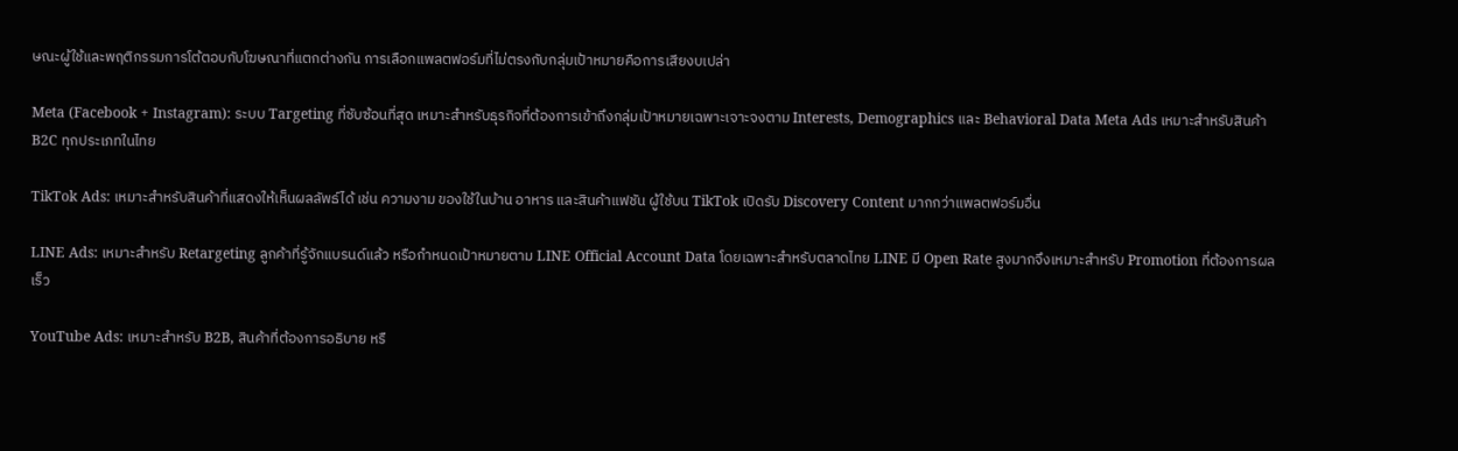ษณะผู้ใช้และพฤติกรรมการโต้ตอบกับโฆษณาที่แตกต่างกัน การเลือกแพลตฟอร์มที่ไม่ตรงกับกลุ่มเป้าหมายคือการเสียงบเปล่า

Meta (Facebook + Instagram): ระบบ Targeting ที่ซับซ้อนที่สุด เหมาะสำหรับธุรกิจที่ต้องการเข้าถึงกลุ่มเป้าหมายเฉพาะเจาะจงตาม Interests, Demographics และ Behavioral Data Meta Ads เหมาะสำหรับสินค้า B2C ทุกประเภทในไทย

TikTok Ads: เหมาะสำหรับสินค้าที่แสดงให้เห็นผลลัพธ์ได้ เช่น ความงาม ของใช้ในบ้าน อาหาร และสินค้าแฟชัน ผู้ใช้บน TikTok เปิดรับ Discovery Content มากกว่าแพลตฟอร์มอื่น

LINE Ads: เหมาะสำหรับ Retargeting ลูกค้าที่รู้จักแบรนด์แล้ว หรือกำหนดเป้าหมายตาม LINE Official Account Data โดยเฉพาะสำหรับตลาดไทย LINE มี Open Rate สูงมากจึงเหมาะสำหรับ Promotion ที่ต้องการผลเร็ว

YouTube Ads: เหมาะสำหรับ B2B, สินค้าที่ต้องการอธิบาย หรื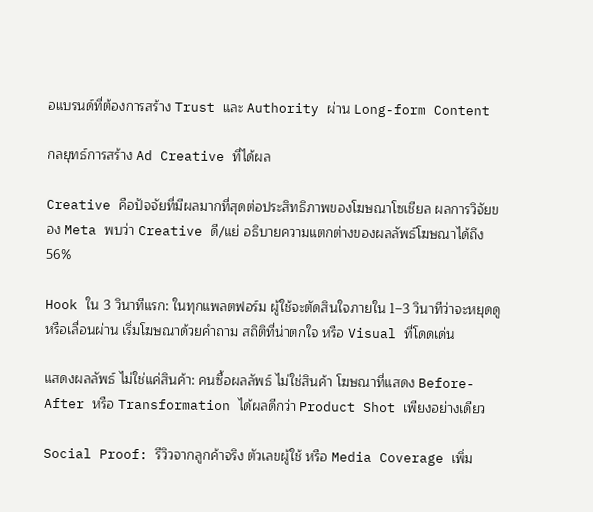อแบรนด์ที่ต้องการสร้าง Trust และ Authority ผ่าน Long-form Content

กลยุทธ์การสร้าง Ad Creative ที่ได้ผล

Creative คือปัจจัยที่มีผลมากที่สุดต่อประสิทธิภาพของโฆษณาโซเชียล ผลการวิจัยของ Meta พบว่า Creative ดี/แย่ อธิบายความแตกต่างของผลลัพธ์โฆษณาได้ถึง 56%

Hook ใน 3 วินาทีแรก: ในทุกแพลตฟอร์ม ผู้ใช้จะตัดสินใจภายใน 1–3 วินาทีว่าจะหยุดดูหรือเลื่อนผ่าน เริ่มโฆษณาด้วยคำถาม สถิติที่น่าตกใจ หรือ Visual ที่โดดเด่น

แสดงผลลัพธ์ ไม่ใช่แค่สินค้า: คนซื้อผลลัพธ์ ไม่ใช่สินค้า โฆษณาที่แสดง Before-After หรือ Transformation ได้ผลดีกว่า Product Shot เพียงอย่างเดียว

Social Proof: รีวิวจากลูกค้าจริง ตัวเลขผู้ใช้ หรือ Media Coverage เพิ่ม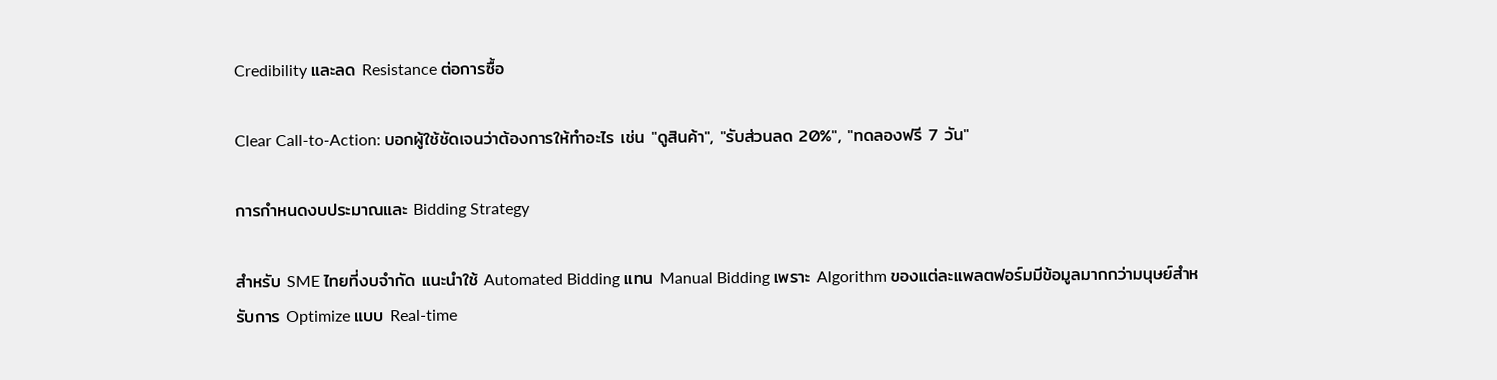Credibility และลด Resistance ต่อการซื้อ

Clear Call-to-Action: บอกผู้ใช้ชัดเจนว่าต้องการให้ทำอะไร เช่น "ดูสินค้า", "รับส่วนลด 20%", "ทดลองฟรี 7 วัน"

การกำหนดงบประมาณและ Bidding Strategy

สำหรับ SME ไทยที่งบจำกัด แนะนำใช้ Automated Bidding แทน Manual Bidding เพราะ Algorithm ของแต่ละแพลตฟอร์มมีข้อมูลมากกว่ามนุษย์สำหรับการ Optimize แบบ Real-time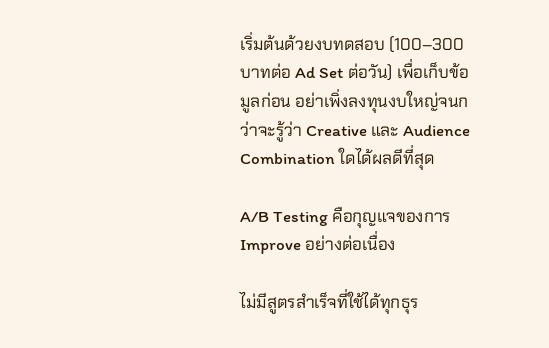เริ่มต้นด้วยงบทดสอบ (100–300 บาทต่อ Ad Set ต่อวัน) เพื่อเก็บข้อมูลก่อน อย่าเพิ่งลงทุนงบใหญ่จนกว่าจะรู้ว่า Creative และ Audience Combination ใดได้ผลดีที่สุด

A/B Testing คือกุญแจของการ Improve อย่างต่อเนื่อง

ไม่มีสูตรสำเร็จที่ใช้ได้ทุกธุร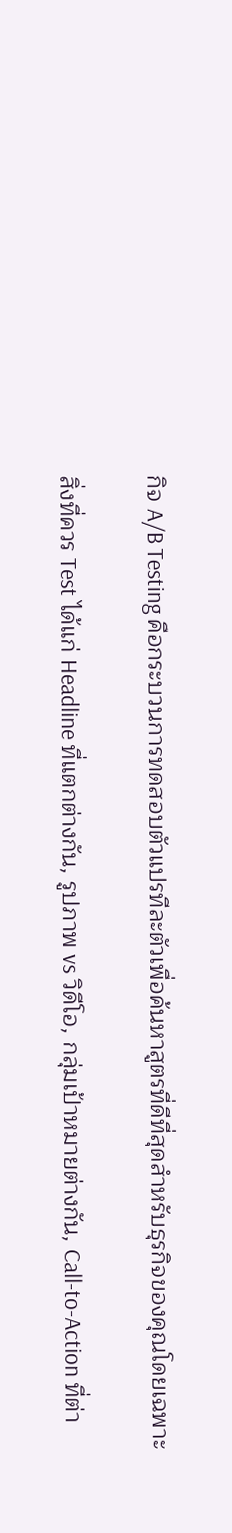กิจ A/B Testing คือกระบวนการทดสอบตัวแปรทีละตัวเพื่อค้นหาสูตรที่ดีที่สุดสำหรับธุรกิจของคุณโดยเฉพาะ

สิ่งที่ควร Test ได้แก่ Headline ที่แตกต่างกัน, รูปภาพ vs วิดีโอ, กลุ่มเป้าหมายต่างกัน, Call-to-Action ที่ต่า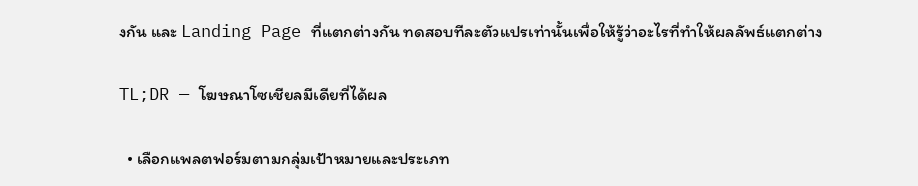งกัน และ Landing Page ที่แตกต่างกัน ทดสอบทีละตัวแปรเท่านั้นเพื่อให้รู้ว่าอะไรที่ทำให้ผลลัพธ์แตกต่าง

TL;DR — โฆษณาโซเชียลมีเดียที่ได้ผล

  • เลือกแพลตฟอร์มตามกลุ่มเป้าหมายและประเภท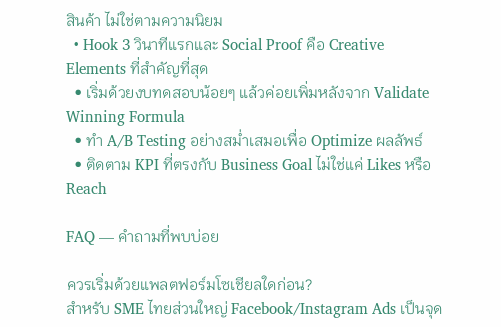สินค้า ไม่ใช่ตามความนิยม
  • Hook 3 วินาทีแรกและ Social Proof คือ Creative Elements ที่สำคัญที่สุด
  • เริ่มด้วยงบทดสอบน้อยๆ แล้วค่อยเพิ่มหลังจาก Validate Winning Formula
  • ทำ A/B Testing อย่างสม่ำเสมอเพื่อ Optimize ผลลัพธ์
  • ติดตาม KPI ที่ตรงกับ Business Goal ไม่ใช่แค่ Likes หรือ Reach

FAQ — คำถามที่พบบ่อย

ควรเริ่มด้วยแพลตฟอร์มโซเชียลใดก่อน?
สำหรับ SME ไทยส่วนใหญ่ Facebook/Instagram Ads เป็นจุด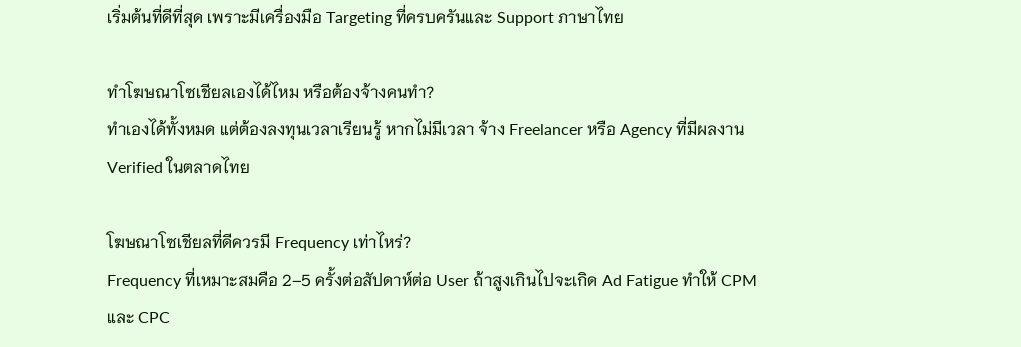เริ่มต้นที่ดีที่สุด เพราะมีเครื่องมือ Targeting ที่ครบครันและ Support ภาษาไทย

ทำโฆษณาโซเชียลเองได้ไหม หรือต้องจ้างคนทำ?
ทำเองได้ทั้งหมด แต่ต้องลงทุนเวลาเรียนรู้ หากไม่มีเวลา จ้าง Freelancer หรือ Agency ที่มีผลงาน Verified ในตลาดไทย

โฆษณาโซเชียลที่ดีควรมี Frequency เท่าไหร่?
Frequency ที่เหมาะสมคือ 2–5 ครั้งต่อสัปดาห์ต่อ User ถ้าสูงเกินไปจะเกิด Ad Fatigue ทำให้ CPM และ CPC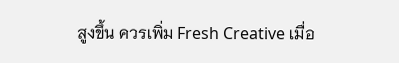สูงขึ้น ควรเพิ่ม Fresh Creative เมื่อ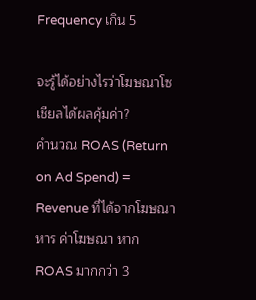Frequency เกิน 5

จะรู้ได้อย่างไรว่าโฆษณาโซเชียลได้ผลคุ้มค่า?
คำนวณ ROAS (Return on Ad Spend) = Revenue ที่ได้จากโฆษณา หาร ค่าโฆษณา หาก ROAS มากกว่า 3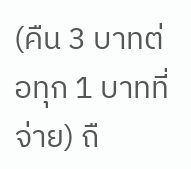(คืน 3 บาทต่อทุก 1 บาทที่จ่าย) ถื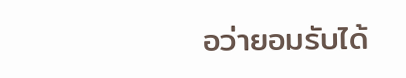อว่ายอมรับได้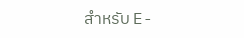สำหรับ E-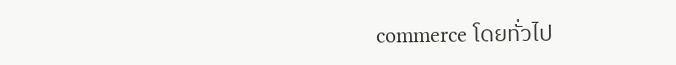commerce โดยทั่วไป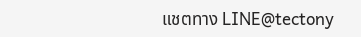แชตทาง LINE@tectony